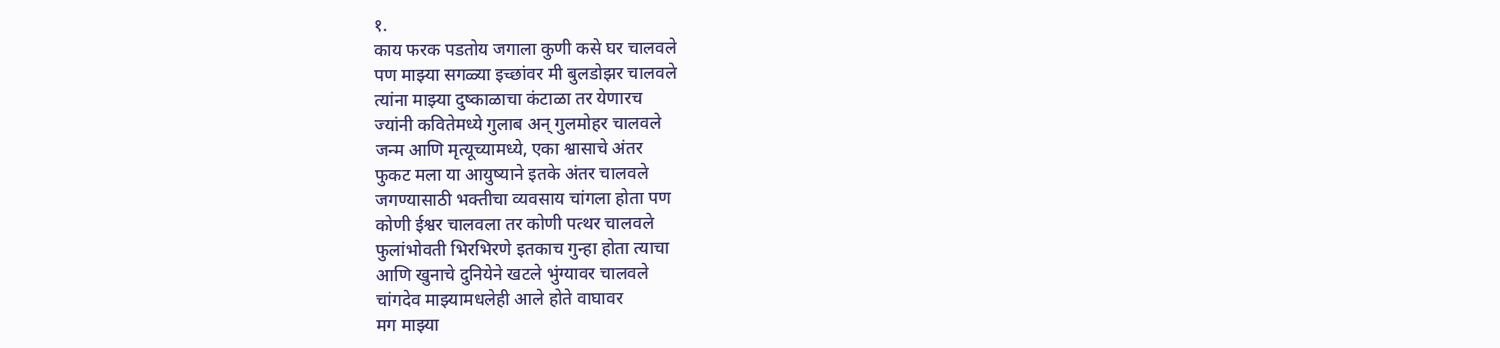१.
काय फरक पडतोय जगाला कुणी कसे घर चालवले
पण माझ्या सगळ्या इच्छांवर मी बुलडोझर चालवले
त्यांना माझ्या दुष्काळाचा कंटाळा तर येणारच
ज्यांनी कवितेमध्ये गुलाब अन् गुलमोहर चालवले
जन्म आणि मृत्यूच्यामध्ये, एका श्वासाचे अंतर
फुकट मला या आयुष्याने इतके अंतर चालवले
जगण्यासाठी भक्तीचा व्यवसाय चांगला होता पण
कोणी ईश्वर चालवला तर कोणी पत्थर चालवले
फुलांभोवती भिरभिरणे इतकाच गुन्हा होता त्याचा
आणि खुनाचे दुनियेने खटले भुंग्यावर चालवले
चांगदेव माझ्यामधलेही आले होते वाघावर
मग माझ्या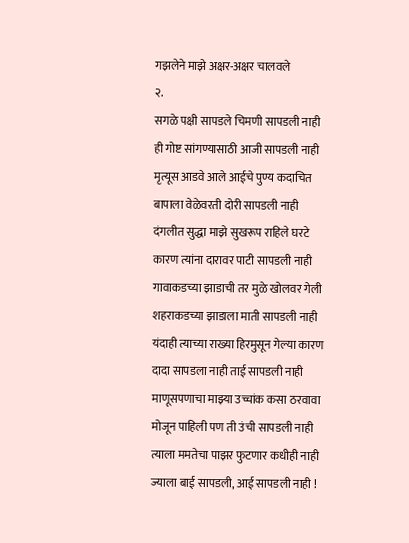गझलेने माझे अक्षर-अक्षर चालवले
२.
सगळे पक्षी सापडले चिमणी सापडली नाही
ही गोष्ट सांगण्यासाठी आजी सापडली नाही
मृत्यूस आडवे आले आईचे पुण्य कदाचित
बापाला वेळेवरती दोरी सापडली नाही
दंगलीत सुद्धा माझे सुखरूप राहिले घरटे
कारण त्यांना दारावर पाटी सापडली नाही
गावाकडच्या झाडाची तर मुळे खोलवर गेली
शहराकडच्या झाडाला माती सापडली नाही
यंदाही त्याच्या राख्या हिरमुसून गेल्या कारण
दादा सापडला नाही ताई सापडली नाही
माणूसपणाचा माझ्या उच्चांक कसा ठरवावा
मोजून पाहिली पण ती उंची सापडली नाही
त्याला ममतेचा पाझर फुटणार कधीही नाही
ज्याला बाई सापडली, आई सापडली नाही !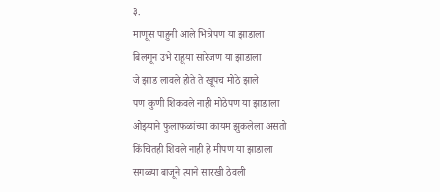३.
माणूस पाहुनी आले भित्रेपण या झाडाला
बिलगून उभे राहूया सारेजण या झाडाला
जे झाड लावले होते ते खूपच मोठे झाले
पण कुणी शिकवले नाही मोठेपण या झाडाला
ओझ्याने फुलाफळांच्या कायम झुकलेला असतो
किंचितही शिवले नाही हे मीपण या झाडाला
सगळ्या बाजूने त्याने सारखी ठेवली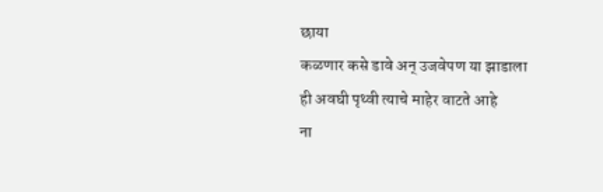छाया
कळणार कसे डावे अन् उजवेपण या झाडाला
ही अवघी पृथ्वी त्याचे माहेर वाटते आहे
ना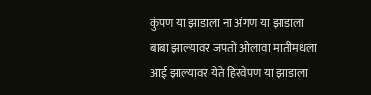कुंपण या झाडाला ना अंगण या झाडाला
बाबा झाल्यावर जपतो ओलावा मातीमधला
आई झाल्यावर येते हिरवेपण या झाडाला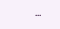...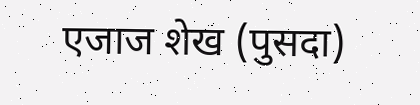एजाज शेख (पुसदा)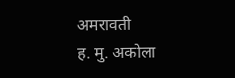अमरावती
ह. मु. अकोला